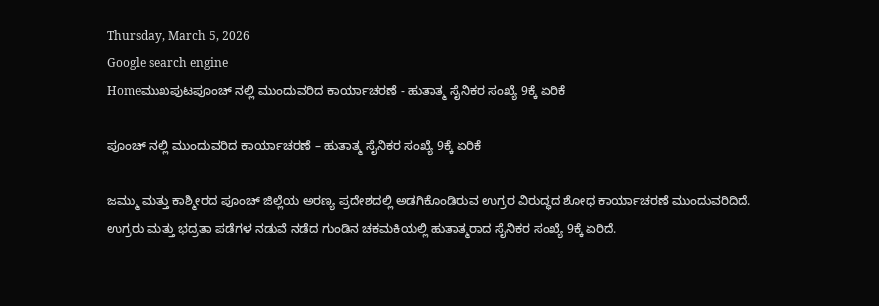Thursday, March 5, 2026
Google search engine
Homeಮುಖಪುಟಪೂಂಚ್ ನಲ್ಲಿ ಮುಂದುವರಿದ ಕಾರ್ಯಾಚರಣೆ - ಹುತಾತ್ಮ ಸೈನಿಕರ ಸಂಖ್ಯೆ 9ಕ್ಕೆ ಏರಿಕೆ

ಪೂಂಚ್ ನಲ್ಲಿ ಮುಂದುವರಿದ ಕಾರ್ಯಾಚರಣೆ – ಹುತಾತ್ಮ ಸೈನಿಕರ ಸಂಖ್ಯೆ 9ಕ್ಕೆ ಏರಿಕೆ

ಜಮ್ಮು ಮತ್ತು ಕಾಶ್ಮೀರದ ಪೂಂಚ್ ಜಿಲ್ಲೆಯ ಅರಣ್ಯ ಪ್ರದೇಶದಲ್ಲಿ ಅಡಗಿಕೊಂಡಿರುವ ಉಗ್ರರ ವಿರುದ್ಧದ ಶೋಧ ಕಾರ್ಯಾಚರಣೆ ಮುಂದುವರಿದಿದೆ. ಉಗ್ರರು ಮತ್ತು ಭದ್ರತಾ ಪಡೆಗಳ ನಡುವೆ ನಡೆದ ಗುಂಡಿನ ಚಕಮಕಿಯಲ್ಲಿ ಹುತಾತ್ಮರಾದ ಸೈನಿಕರ ಸಂಖ್ಯೆ 9ಕ್ಕೆ ಏರಿದೆ.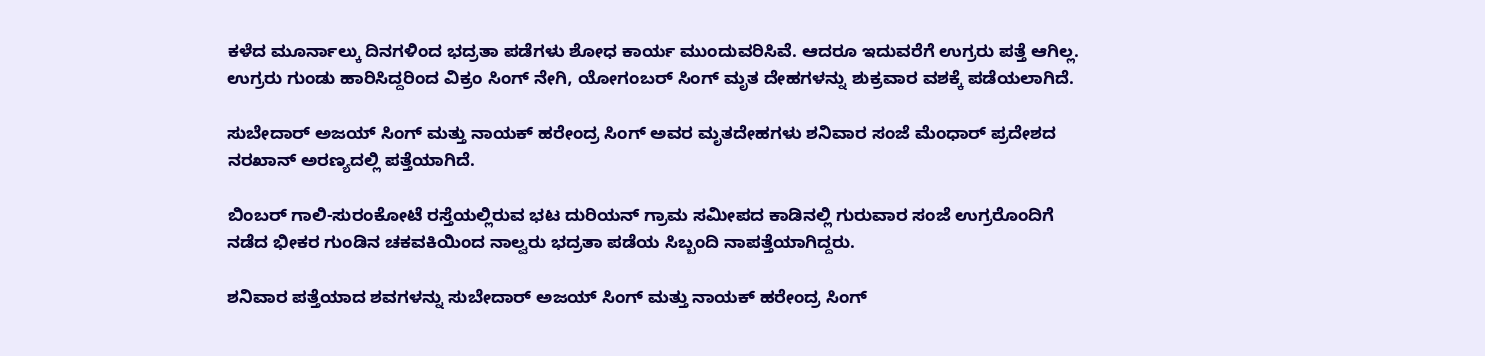ಕಳೆದ ಮೂರ್ನಾಲ್ಕು ದಿನಗಳಿಂದ ಭದ್ರತಾ ಪಡೆಗಳು ಶೋಧ ಕಾರ್ಯ ಮುಂದುವರಿಸಿವೆ. ಆದರೂ ಇದುವರೆಗೆ ಉಗ್ರರು ಪತ್ತೆ ಆಗಿಲ್ಲ. ಉಗ್ರರು ಗುಂಡು ಹಾರಿಸಿದ್ದರಿಂದ ವಿಕ್ರಂ ಸಿಂಗ್ ನೇಗಿ, ಯೋಗಂಬರ್ ಸಿಂಗ್ ಮೃತ ದೇಹಗಳನ್ನು ಶುಕ್ರವಾರ ವಶಕ್ಕೆ ಪಡೆಯಲಾಗಿದೆ.

ಸುಬೇದಾರ್ ಅಜಯ್ ಸಿಂಗ್ ಮತ್ತು ನಾಯಕ್ ಹರೇಂದ್ರ ಸಿಂಗ್ ಅವರ ಮೃತದೇಹಗಳು ಶನಿವಾರ ಸಂಜೆ ಮೆಂಧಾರ್ ಪ್ರದೇಶದ ನರಖಾನ್ ಅರಣ್ಯದಲ್ಲಿ ಪತ್ತೆಯಾಗಿದೆ.

ಬಿಂಬರ್ ಗಾಲಿ-ಸುರಂಕೋಟೆ ರಸ್ತೆಯಲ್ಲಿರುವ ಭಟ ದುರಿಯನ್ ಗ್ರಾಮ ಸಮೀಪದ ಕಾಡಿನಲ್ಲಿ ಗುರುವಾರ ಸಂಜೆ ಉಗ್ರರೊಂದಿಗೆ ನಡೆದ ಭೀಕರ ಗುಂಡಿನ ಚಕವಕಿಯಿಂದ ನಾಲ್ವರು ಭದ್ರತಾ ಪಡೆಯ ಸಿಬ್ಬಂದಿ ನಾಪತ್ತೆಯಾಗಿದ್ದರು.

ಶನಿವಾರ ಪತ್ತೆಯಾದ ಶವಗಳನ್ನು ಸುಬೇದಾರ್ ಅಜಯ್ ಸಿಂಗ್ ಮತ್ತು ನಾಯಕ್ ಹರೇಂದ್ರ ಸಿಂಗ್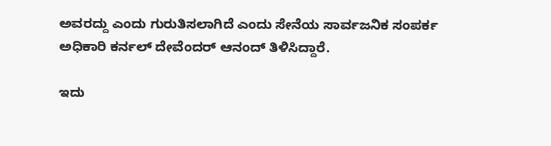ಅವರದ್ದು ಎಂದು ಗುರುತಿಸಲಾಗಿದೆ ಎಂದು ಸೇನೆಯ ಸಾರ್ವಜನಿಕ ಸಂಪರ್ಕ ಅಧಿಕಾರಿ ಕರ್ನಲ್ ದೇವೆಂದರ್ ಆನಂದ್ ತಿಳಿಸಿದ್ದಾರೆ.

ಇದು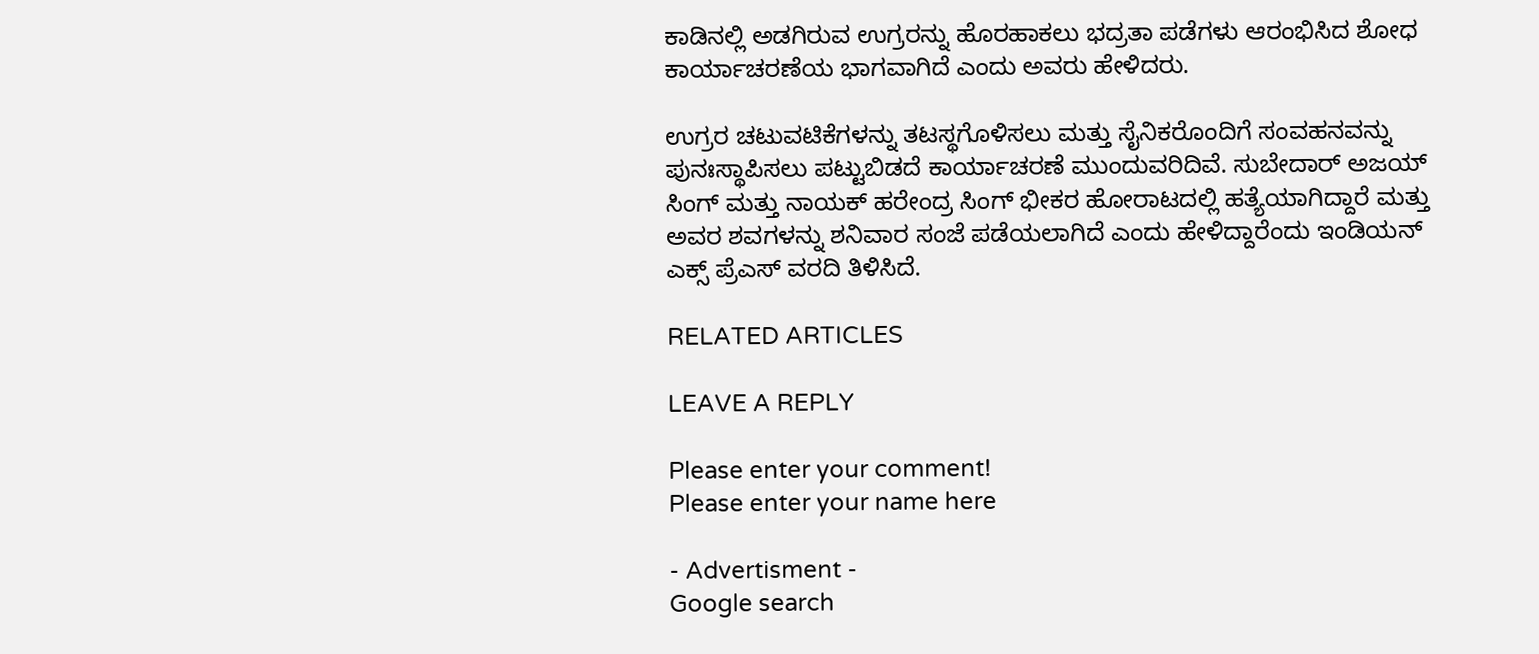ಕಾಡಿನಲ್ಲಿ ಅಡಗಿರುವ ಉಗ್ರರನ್ನು ಹೊರಹಾಕಲು ಭದ್ರತಾ ಪಡೆಗಳು ಆರಂಭಿಸಿದ ಶೋಧ ಕಾರ್ಯಾಚರಣೆಯ ಭಾಗವಾಗಿದೆ ಎಂದು ಅವರು ಹೇಳಿದರು.

ಉಗ್ರರ ಚಟುವಟಿಕೆಗಳನ್ನು ತಟಸ್ಥಗೊಳಿಸಲು ಮತ್ತು ಸೈನಿಕರೊಂದಿಗೆ ಸಂವಹನವನ್ನು ಪುನಃಸ್ಥಾಪಿಸಲು ಪಟ್ಟುಬಿಡದೆ ಕಾರ್ಯಾಚರಣೆ ಮುಂದುವರಿದಿವೆ. ಸುಬೇದಾರ್ ಅಜಯ್ ಸಿಂಗ್ ಮತ್ತು ನಾಯಕ್ ಹರೇಂದ್ರ ಸಿಂಗ್ ಭೀಕರ ಹೋರಾಟದಲ್ಲಿ ಹತ್ಯೆಯಾಗಿದ್ದಾರೆ ಮತ್ತು ಅವರ ಶವಗಳನ್ನು ಶನಿವಾರ ಸಂಜೆ ಪಡೆಯಲಾಗಿದೆ ಎಂದು ಹೇಳಿದ್ದಾರೆಂದು ಇಂಡಿಯನ್ ಎಕ್ಸ್ ಪ್ರೆಎಸ್ ವರದಿ ತಿಳಿಸಿದೆ.

RELATED ARTICLES

LEAVE A REPLY

Please enter your comment!
Please enter your name here

- Advertisment -
Google search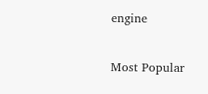engine

Most Popular